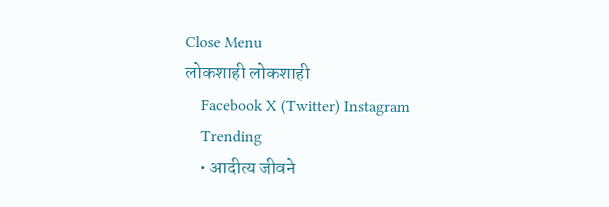Close Menu
लोकशाही लोकशाही
    Facebook X (Twitter) Instagram
    Trending
    • आदीत्य जीवने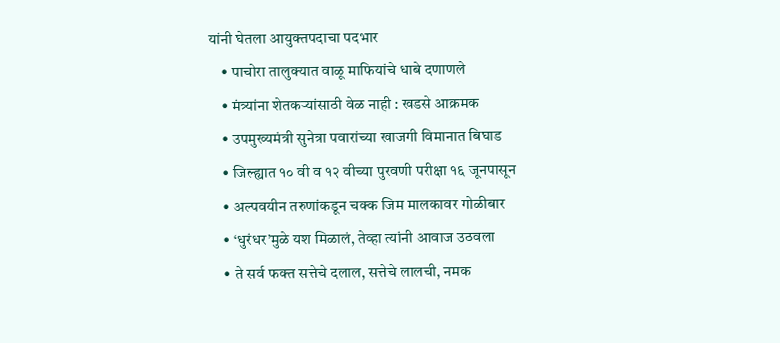यांनी घेतला आयुक्तपदाचा पदभार
    • पाचोरा तालुक्यात वाळू माफियांचे धाबे दणाणले
    • मंत्र्यांना शेतकऱ्यांसाठी वेळ नाही : खडसे आक्रमक
    • उपमुख्यमंत्री सुनेत्रा पवारांच्या खाजगी विमानात बिघाड
    • जिल्ह्यात १० वी व १२ वीच्या पुरवणी परीक्षा १६ जूनपासून
    • अल्पवयीन तरुणांकडून चक्क जिम मालकावर गोळीबार
    • ‘धुरंधर’मुळे यश मिळालं, तेव्हा त्यांनी आवाज उठवला
    • ते सर्व फक्त सत्तेचे दलाल, सत्तेचे लालची, नमक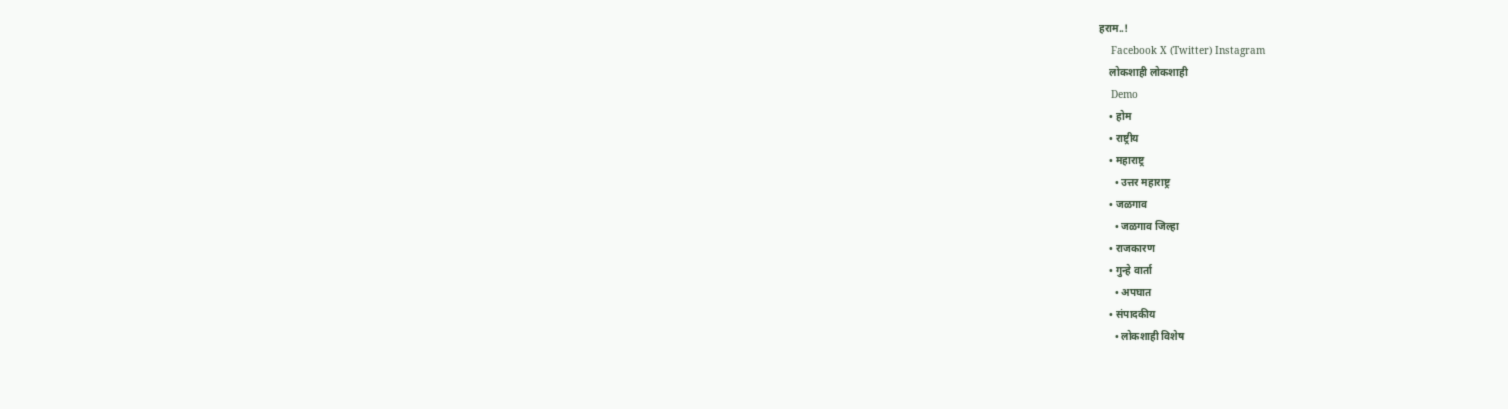हराम..!
    Facebook X (Twitter) Instagram
    लोकशाही लोकशाही
    Demo
    • होम
    • राष्ट्रीय
    • महाराष्ट्र
      • उत्तर महाराष्ट्र
    • जळगाव
      • जळगाव जिल्हा
    • राजकारण
    • गुन्हे वार्ता
      • अपघात
    • संपादकीय
      • लोकशाही विशेष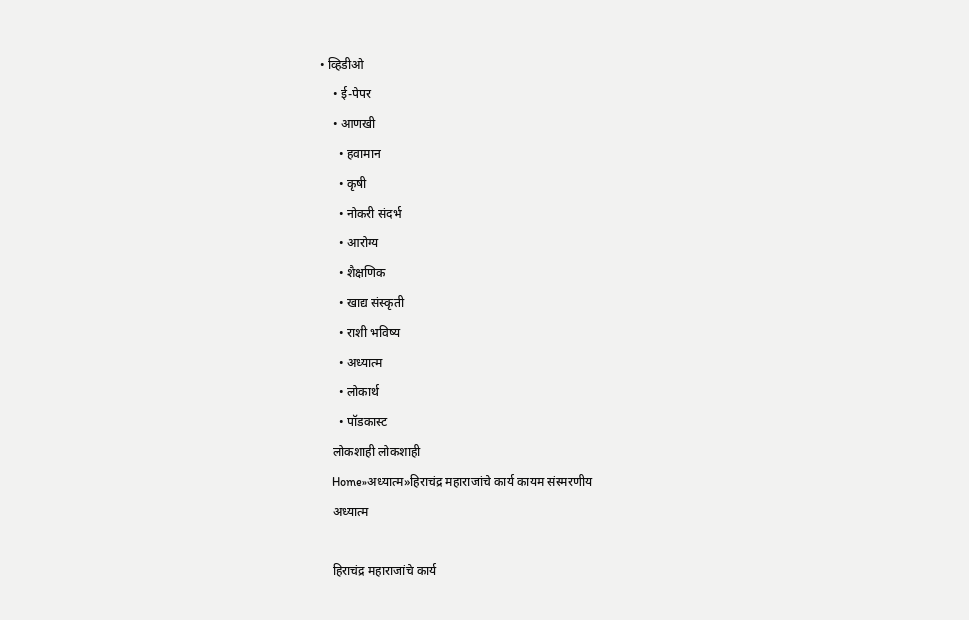• व्हिडीओ
    • ई-पेपर
    • आणखी
      • हवामान
      • कृषी
      • नोकरी संदर्भ
      • आरोग्य
      • शैक्षणिक
      • खाद्य संस्कृती
      • राशी भविष्य
      • अध्यात्म
      • लोकार्थ
      • पॉडकास्ट
    लोकशाही लोकशाही
    Home»अध्यात्म»हिराचंद्र महाराजांचे कार्य कायम संस्मरणीय
    अध्यात्म

    हिराचंद्र महाराजांचे कार्य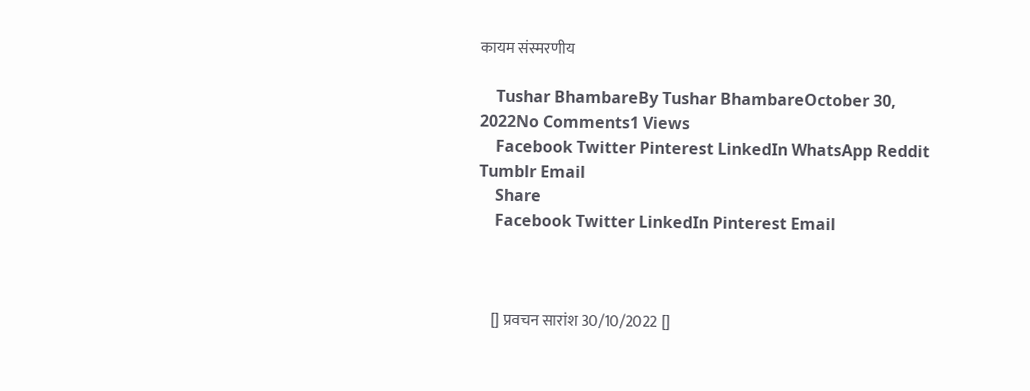कायम संस्मरणीय

    Tushar BhambareBy Tushar BhambareOctober 30, 2022No Comments1 Views
    Facebook Twitter Pinterest LinkedIn WhatsApp Reddit Tumblr Email
    Share
    Facebook Twitter LinkedIn Pinterest Email



    [] प्रवचन सारांश 30/10/2022 []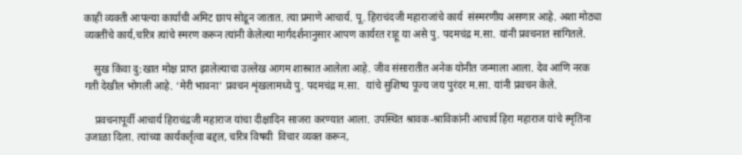काही व्यक्ती आपल्या कार्याची अमिट छाप सोडून जातात. त्या प्रमाणे आचार्य. पू. हिराचंदजी महाराजांचे कार्य  संस्मरणीय असणार आहे. अशा मोठ्या व्यक्तींचे कार्य,चरित्र त्यांचे स्मरण करून त्यांनी केलेल्या मार्गदर्शनानुसार आपण कार्यरत राहू या असे पु. पदमचंद्र म.सा. यांनी प्रवचनात सांगितले.

    सुख किंवा दु:खात मोक्ष प्राप्त झालेल्याचा उल्लेख आगम शास्त्रात आलेला आहे. जीव संसारातीत अनेक योनीत जन्माला आला. देव आणि नरक गती देखील भोगली आहे. ‘मेरी भावना’ प्रवचन शृंखलामध्ये पु. पदमचंद्र म.सा.  यांचे सुशिष्य पूज्य जय पुरंदर म.सा. यांनी प्रवचन केले.

    प्रवचनापूर्वी आचार्य हिराचंद्रजी महाराज यांचा दीक्षादिन साजरा करण्यात आला. उपस्थित श्रावक-श्राविकांनी आचार्य हिरा महाराज यांचे स्मृतिंना उजाळा दिला. त्यांच्या कार्यकर्तृत्वा बद्दल, चरित्र विषयी  विचार व्यक्त करून,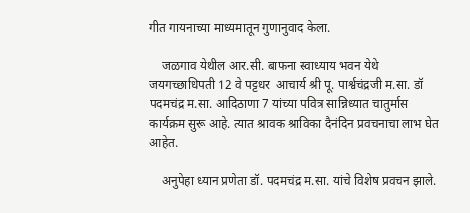गीत गायनाच्या माध्यमातून गुणानुवाद केला.

    जळगाव येथील आर.सी. बाफना स्वाध्याय भवन येथे जयगच्छाधिपती 12 वे पट्टधर  आचार्य श्री पू. पार्श्वचंद्रजी म.सा. डॉ पदमचंद्र म.सा. आदिठाणा 7 यांच्या पवित्र सान्निध्यात चातुर्मास कार्यक्रम सुरू आहे. त्यात श्रावक श्राविका दैनंदिन प्रवचनाचा लाभ घेत आहेत.

    अनुपेहा ध्यान प्रणेता डॉ. पदमचंद्र म.सा. यांचे विशेष प्रवचन झाले.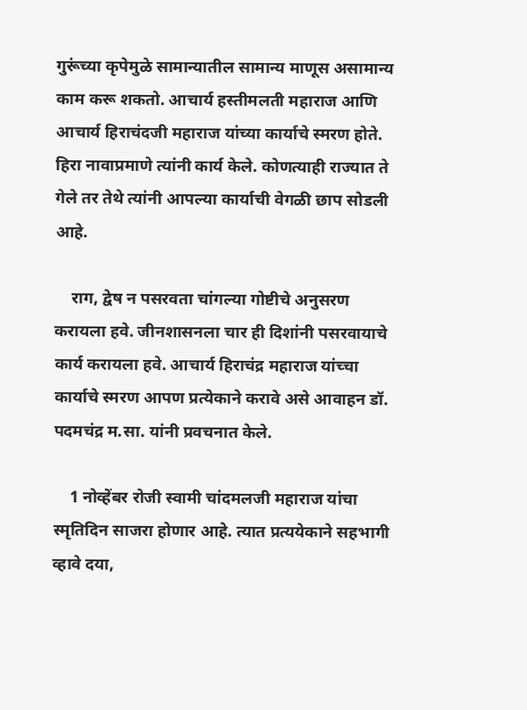गुरूंच्या कृपेमुळे सामान्यातील सामान्य माणूस असामान्य काम करू शकतो. आचार्य हस्तीमलती महाराज आणि आचार्य हिराचंदजी महाराज यांच्या कार्याचे स्मरण होते. हिरा नावाप्रमाणे त्यांनी कार्य केले. कोणत्याही राज्यात ते गेले तर तेथे त्यांनी आपल्या कार्याची वेगळी छाप सोडली आहे.

    राग, द्वेष न पसरवता चांगल्या गोष्टीचे अनुसरण करायला हवे. जीनशासनला चार ही दिशांनी पसरवायाचे कार्य करायला हवे. आचार्य हिराचंद्र महाराज यांच्चा कार्याचे स्मरण आपण प्रत्येकाने करावे असे आवाहन डॉ. पदमचंद्र म.सा. यांनी प्रवचनात केले.

    1 नोव्हेंबर रोजी स्वामी चांदमलजी महाराज यांचा स्मृतिदिन साजरा होणार आहे. त्यात प्रत्ययेकाने सहभागी व्हावे दया,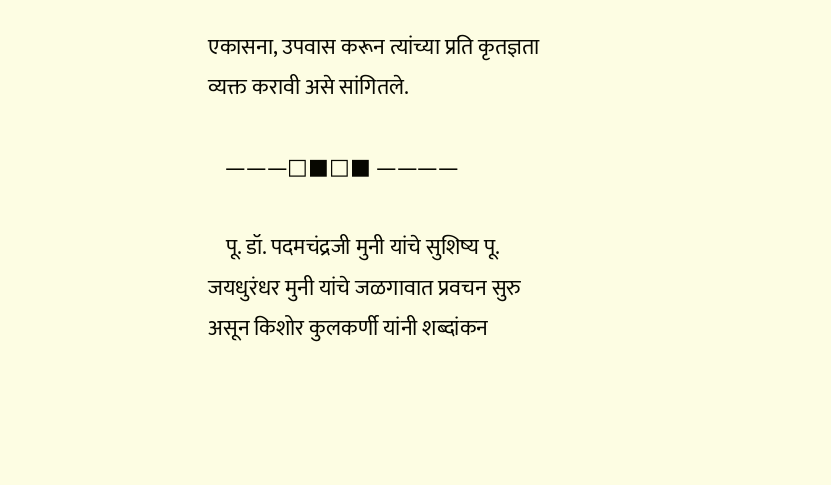एकासना, उपवास करून त्यांच्या प्रति कृतज्ञता व्यक्त करावी असे सांगितले.

    ———□■□■ ————

    पू. डॉ. पदमचंद्रजी मुनी यांचे सुशिष्य पू. जयधुरंधर मुनी यांचे जळगावात प्रवचन सुरु असून किशोर कुलकर्णी यांनी शब्दांकन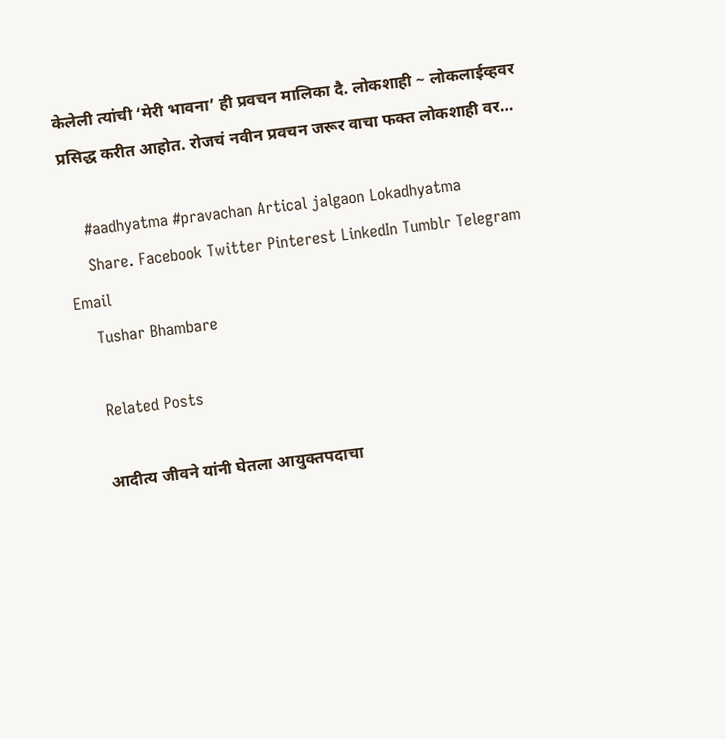केलेली त्यांची ‘मेरी भावना’ ही प्रवचन मालिका दै. लोकशाही ~ लोकलाईव्हवर प्रसिद्ध करीत आहोत. रोजचं नवीन प्रवचन जरूर वाचा फक्त लोकशाही वर…

    #aadhyatma #pravachan Artical jalgaon Lokadhyatma
    Share. Facebook Twitter Pinterest LinkedIn Tumblr Telegram Email
    Tushar Bhambare

    Related Posts

    आदीत्य जीवने यांनी घेतला आयुक्तपदाचा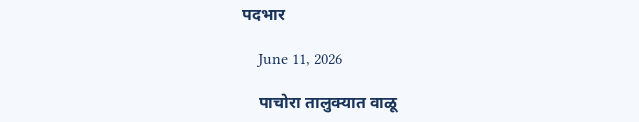पदभार

    June 11, 2026

    पाचोरा तालुक्यात वाळू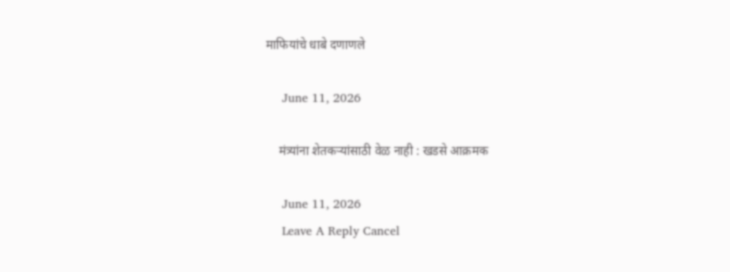माफियांचे धाबे दणाणले

    June 11, 2026

    मंत्र्यांना शेतकऱ्यांसाठी वेळ नाही : खडसे आक्रमक

    June 11, 2026
    Leave A Reply Cancel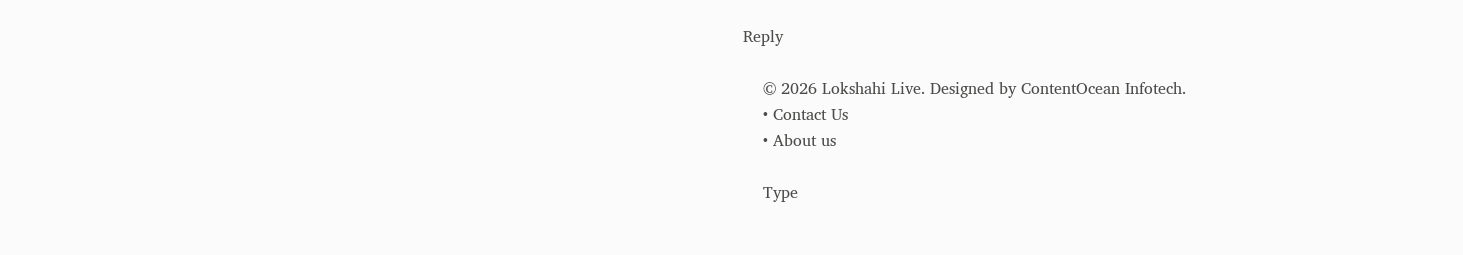Reply

    © 2026 Lokshahi Live. Designed by ContentOcean Infotech.
    • Contact Us
    • About us

    Type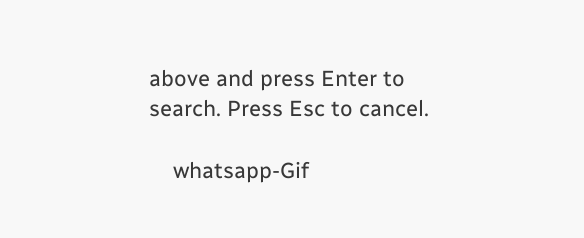above and press Enter to search. Press Esc to cancel.

    whatsapp-Gif